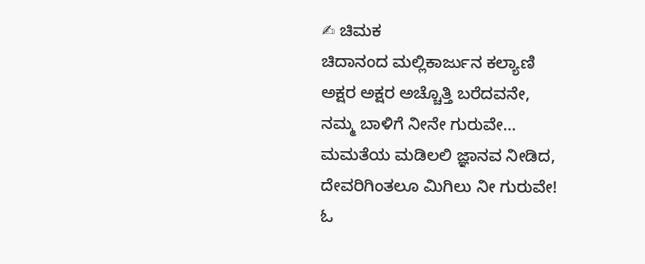✍ ಚಿಮಕ
ಚಿದಾನಂದ ಮಲ್ಲಿಕಾರ್ಜುನ ಕಲ್ಯಾಣಿ
ಅಕ್ಷರ ಅಕ್ಷರ ಅಚ್ಚೊತ್ತಿ ಬರೆದವನೇ,
ನಮ್ಮ ಬಾಳಿಗೆ ನೀನೇ ಗುರುವೇ…
ಮಮತೆಯ ಮಡಿಲಲಿ ಜ್ಞಾನವ ನೀಡಿದ,
ದೇವರಿಗಿಂತಲೂ ಮಿಗಿಲು ನೀ ಗುರುವೇ!
ಓ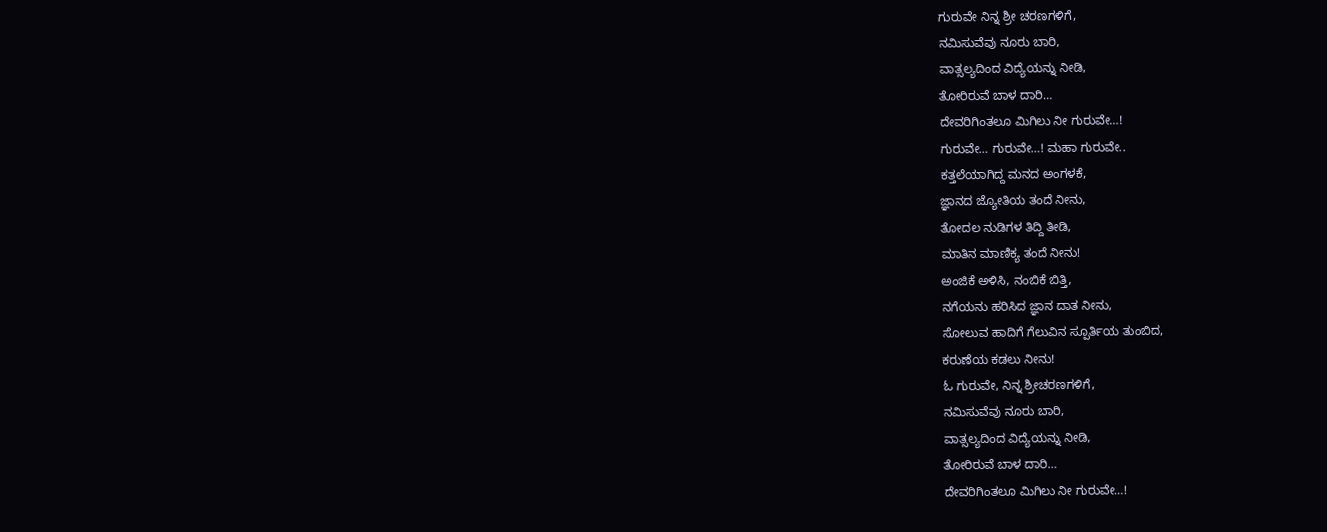ಗುರುವೇ ನಿನ್ನ ಶ್ರೀ ಚರಣಗಳಿಗೆ,
ನಮಿಸುವೆವು ನೂರು ಬಾರಿ,
ವಾತ್ಸಲ್ಯದಿಂದ ವಿದ್ಯೆಯನ್ನು ನೀಡಿ,
ತೋರಿರುವೆ ಬಾಳ ದಾರಿ…
ದೇವರಿಗಿಂತಲೂ ಮಿಗಿಲು ನೀ ಗುರುವೇ…!
ಗುರುವೇ… ಗುರುವೇ…! ಮಹಾ ಗುರುವೇ..
ಕತ್ತಲೆಯಾಗಿದ್ದ ಮನದ ಅಂಗಳಕೆ,
ಜ್ಞಾನದ ಜ್ಯೋತಿಯ ತಂದೆ ನೀನು,
ತೋದಲ ನುಡಿಗಳ ತಿದ್ದಿ ತೀಡಿ,
ಮಾತಿನ ಮಾಣಿಕ್ಯ ತಂದೆ ನೀನು!
ಅಂಜಿಕೆ ಅಳಿಸಿ, ನಂಬಿಕೆ ಬಿತ್ತಿ,
ನಗೆಯನು ಹರಿಸಿದ ಜ್ಞಾನ ದಾತ ನೀನು,
ಸೋಲುವ ಹಾದಿಗೆ ಗೆಲುವಿನ ಸ್ಪೂರ್ತಿಯ ತುಂಬಿದ,
ಕರುಣೆಯ ಕಡಲು ನೀನು!
ಓ ಗುರುವೇ, ನಿನ್ನ ಶ್ರೀಚರಣಗಳಿಗೆ,
ನಮಿಸುವೆವು ನೂರು ಬಾರಿ,
ವಾತ್ಸಲ್ಯದಿಂದ ವಿದ್ಯೆಯನ್ನು ನೀಡಿ,
ತೋರಿರುವೆ ಬಾಳ ದಾರಿ…
ದೇವರಿಗಿಂತಲೂ ಮಿಗಿಲು ನೀ ಗುರುವೇ…!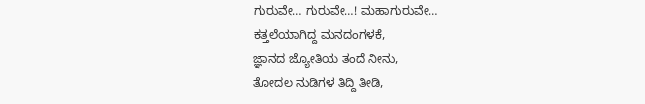ಗುರುವೇ… ಗುರುವೇ…! ಮಹಾಗುರುವೇ…
ಕತ್ತಲೆಯಾಗಿದ್ದ ಮನದಂಗಳಕೆ,
ಜ್ಞಾನದ ಜ್ಯೋತಿಯ ತಂದೆ ನೀನು,
ತೋದಲ ನುಡಿಗಳ ತಿದ್ದಿ ತೀಡಿ,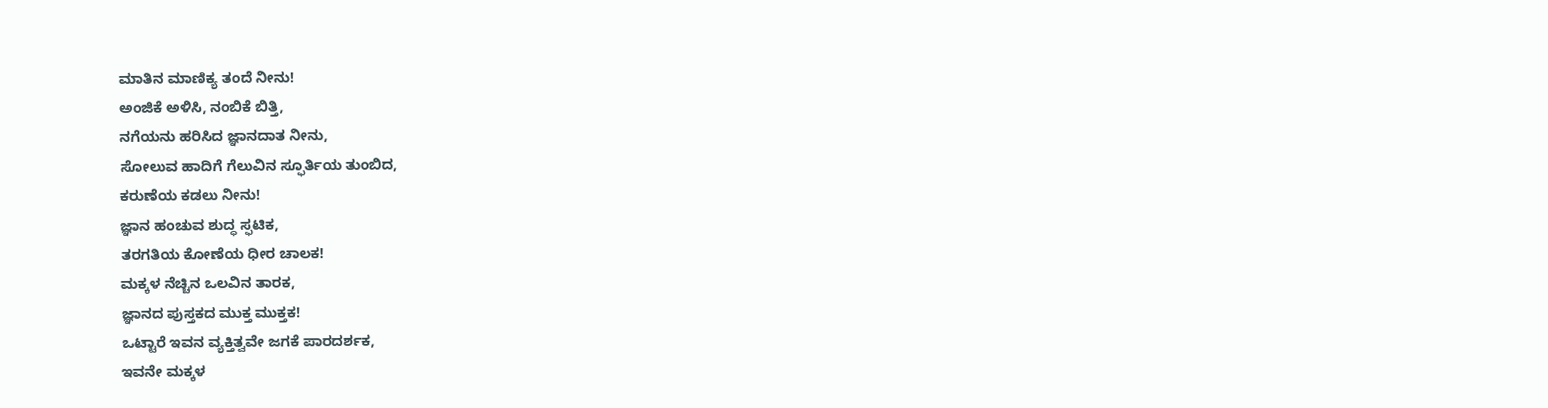ಮಾತಿನ ಮಾಣಿಕ್ಯ ತಂದೆ ನೀನು!
ಅಂಜಿಕೆ ಅಳಿಸಿ, ನಂಬಿಕೆ ಬಿತ್ತಿ,
ನಗೆಯನು ಹರಿಸಿದ ಜ್ಞಾನದಾತ ನೀನು,
ಸೋಲುವ ಹಾದಿಗೆ ಗೆಲುವಿನ ಸ್ಫೂರ್ತಿಯ ತುಂಬಿದ,
ಕರುಣೆಯ ಕಡಲು ನೀನು!
ಜ್ಞಾನ ಹಂಚುವ ಶುದ್ಧ ಸ್ಫಟಿಕ,
ತರಗತಿಯ ಕೋಣೆಯ ಧೀರ ಚಾಲಕ!
ಮಕ್ಕಳ ನೆಚ್ಚಿನ ಒಲವಿನ ತಾರಕ,
ಜ್ಞಾನದ ಪುಸ್ತಕದ ಮುಕ್ತ ಮುಕ್ತಕ!
ಒಟ್ಟಾರೆ ಇವನ ವ್ಯಕ್ತಿತ್ವವೇ ಜಗಕೆ ಪಾರದರ್ಶಕ,
ಇವನೇ ಮಕ್ಕಳ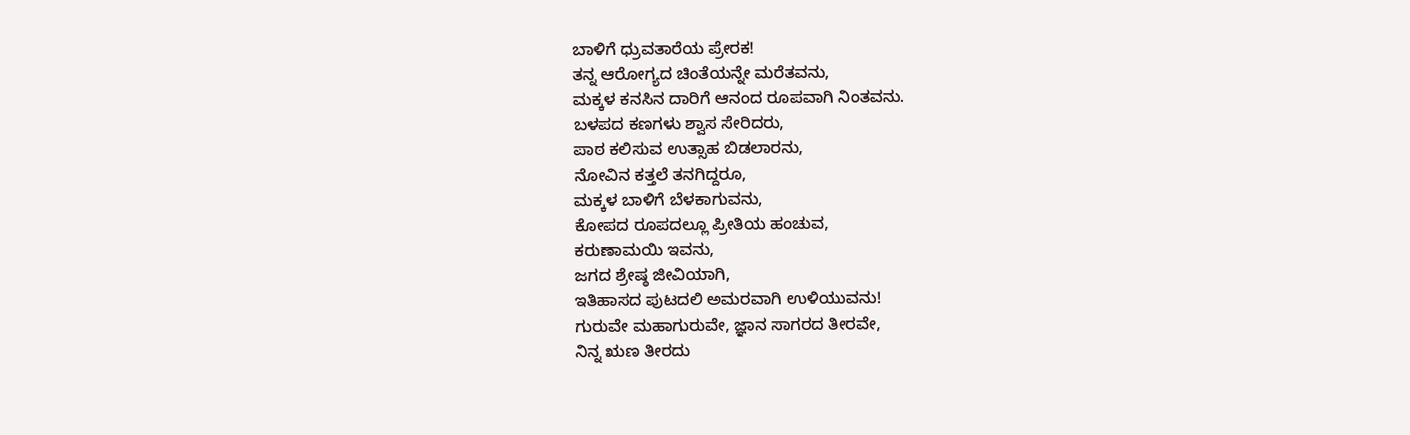ಬಾಳಿಗೆ ಧ್ರುವತಾರೆಯ ಪ್ರೇರಕ!
ತನ್ನ ಆರೋಗ್ಯದ ಚಿಂತೆಯನ್ನೇ ಮರೆತವನು,
ಮಕ್ಕಳ ಕನಸಿನ ದಾರಿಗೆ ಆನಂದ ರೂಪವಾಗಿ ನಿಂತವನು.
ಬಳಪದ ಕಣಗಳು ಶ್ವಾಸ ಸೇರಿದರು,
ಪಾಠ ಕಲಿಸುವ ಉತ್ಸಾಹ ಬಿಡಲಾರನು,
ನೋವಿನ ಕತ್ತಲೆ ತನಗಿದ್ದರೂ,
ಮಕ್ಕಳ ಬಾಳಿಗೆ ಬೆಳಕಾಗುವನು,
ಕೋಪದ ರೂಪದಲ್ಲೂ ಪ್ರೀತಿಯ ಹಂಚುವ,
ಕರುಣಾಮಯಿ ಇವನು,
ಜಗದ ಶ್ರೇಷ್ಠ ಜೀವಿಯಾಗಿ,
ಇತಿಹಾಸದ ಪುಟದಲಿ ಅಮರವಾಗಿ ಉಳಿಯುವನು!
ಗುರುವೇ ಮಹಾಗುರುವೇ, ಜ್ಞಾನ ಸಾಗರದ ತೀರವೇ,
ನಿನ್ನ ಋಣ ತೀರದು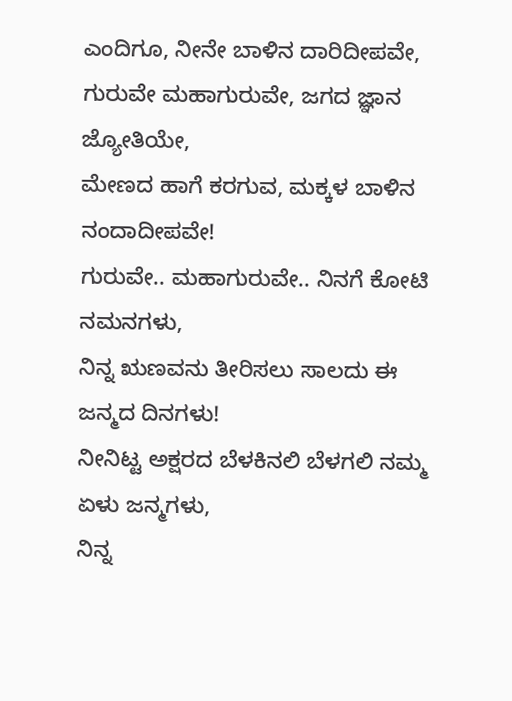ಎಂದಿಗೂ, ನೀನೇ ಬಾಳಿನ ದಾರಿದೀಪವೇ,
ಗುರುವೇ ಮಹಾಗುರುವೇ, ಜಗದ ಜ್ಞಾನ ಜ್ಯೋತಿಯೇ,
ಮೇಣದ ಹಾಗೆ ಕರಗುವ, ಮಕ್ಕಳ ಬಾಳಿನ ನಂದಾದೀಪವೇ!
ಗುರುವೇ.. ಮಹಾಗುರುವೇ.. ನಿನಗೆ ಕೋಟಿ ನಮನಗಳು,
ನಿನ್ನ ಋಣವನು ತೀರಿಸಲು ಸಾಲದು ಈ ಜನ್ಮದ ದಿನಗಳು!
ನೀನಿಟ್ಟ ಅಕ್ಷರದ ಬೆಳಕಿನಲಿ ಬೆಳಗಲಿ ನಮ್ಮ ಏಳು ಜನ್ಮಗಳು,
ನಿನ್ನ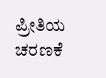ಪ್ರೀತಿಯ ಚರಣಕೆ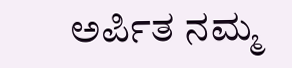ಅರ್ಪಿತ ನಮ್ಮ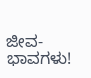ಜೀವ-ಭಾವಗಳು!